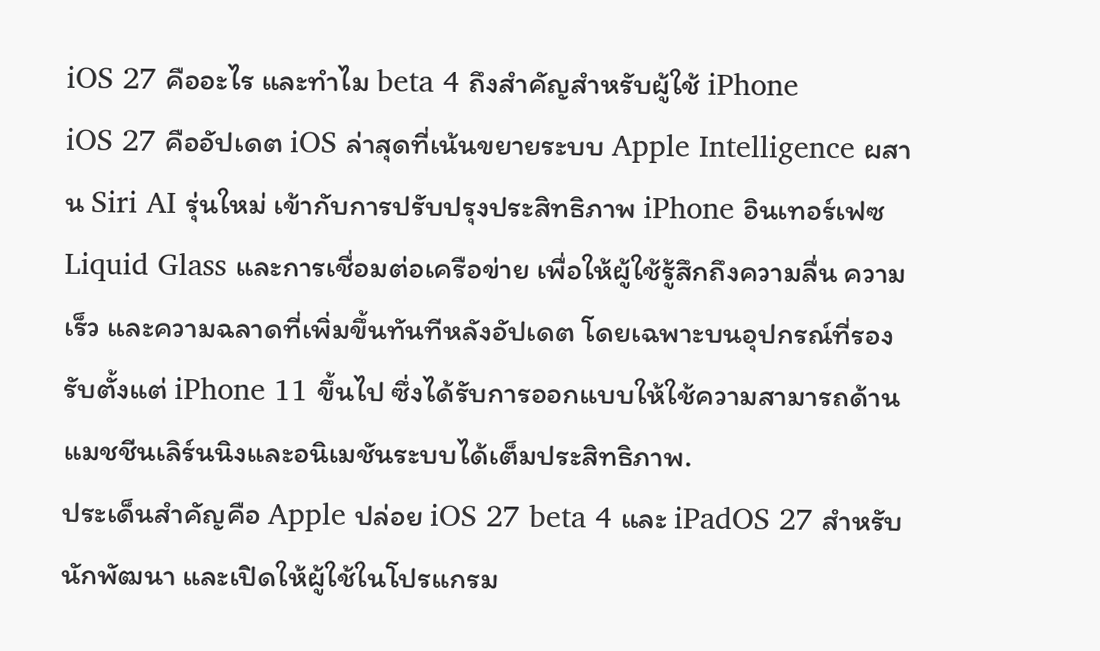iOS 27 คืออะไร และทำไม beta 4 ถึงสำคัญสำหรับผู้ใช้ iPhone
iOS 27 คืออัปเดต iOS ล่าสุดที่เน้นขยายระบบ Apple Intelligence ผสาน Siri AI รุ่นใหม่ เข้ากับการปรับปรุงประสิทธิภาพ iPhone อินเทอร์เฟซ Liquid Glass และการเชื่อมต่อเครือข่าย เพื่อให้ผู้ใช้รู้สึกถึงความลื่น ความเร็ว และความฉลาดที่เพิ่มขึ้นทันทีหลังอัปเดต โดยเฉพาะบนอุปกรณ์ที่รองรับตั้งแต่ iPhone 11 ขึ้นไป ซึ่งได้รับการออกแบบให้ใช้ความสามารถด้านแมชชีนเลิร์นนิงและอนิเมชันระบบได้เต็มประสิทธิภาพ.
ประเด็นสำคัญคือ Apple ปล่อย iOS 27 beta 4 และ iPadOS 27 สำหรับนักพัฒนา และเปิดให้ผู้ใช้ในโปรแกรม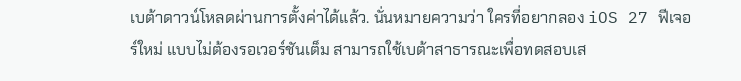เบต้าดาวน์โหลดผ่านการตั้งค่าได้แล้ว. นั่นหมายความว่า ใครที่อยากลอง iOS 27 ฟีเจอร์ใหม่ แบบไม่ต้องรอเวอร์ชันเต็ม สามารถใช้เบต้าสาธารณะเพื่อทดสอบเส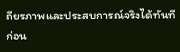ถียรภาพและประสบการณ์จริงได้ทันที ก่อน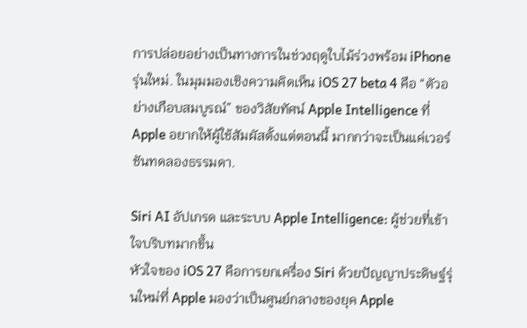การปล่อยอย่างเป็นทางการในช่วงฤดูใบไม้ร่วงพร้อม iPhone รุ่นใหม่. ในมุมมองเชิงความคิดเห็น iOS 27 beta 4 คือ “ตัวอย่างเกือบสมบูรณ์” ของวิสัยทัศน์ Apple Intelligence ที่ Apple อยากให้ผู้ใช้สัมผัสตั้งแต่ตอนนี้ มากกว่าจะเป็นแค่เวอร์ชันทดลองธรรมดา.

Siri AI อัปเกรด และระบบ Apple Intelligence: ผู้ช่วยที่เข้าใจบริบทมากขึ้น
หัวใจของ iOS 27 คือการยกเครื่อง Siri ด้วยปัญญาประดิษฐ์รุ่นใหม่ที่ Apple มองว่าเป็นศูนย์กลางของยุค Apple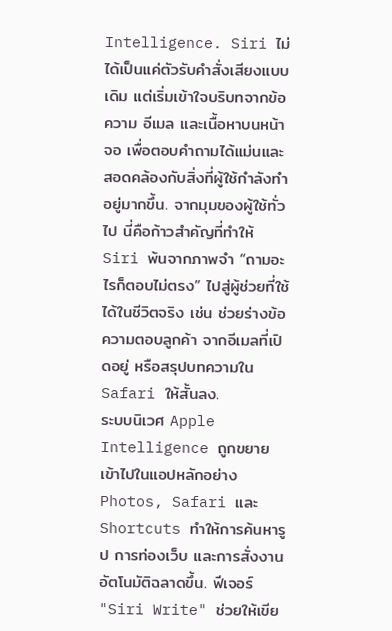Intelligence. Siri ไม่ได้เป็นแค่ตัวรับคำสั่งเสียงแบบเดิม แต่เริ่มเข้าใจบริบทจากข้อความ อีเมล และเนื้อหาบนหน้าจอ เพื่อตอบคำถามได้แม่นและสอดคล้องกับสิ่งที่ผู้ใช้กำลังทำอยู่มากขึ้น. จากมุมของผู้ใช้ทั่วไป นี่คือก้าวสำคัญที่ทำให้ Siri พ้นจากภาพจำ “ถามอะไรก็ตอบไม่ตรง” ไปสู่ผู้ช่วยที่ใช้ได้ในชีวิตจริง เช่น ช่วยร่างข้อความตอบลูกค้า จากอีเมลที่เปิดอยู่ หรือสรุปบทความใน Safari ให้สั้นลง.
ระบบนิเวศ Apple Intelligence ถูกขยายเข้าไปในแอปหลักอย่าง Photos, Safari และ Shortcuts ทำให้การค้นหารูป การท่องเว็บ และการสั่งงานอัตโนมัติฉลาดขึ้น. ฟีเจอร์ "Siri Write" ช่วยให้เขีย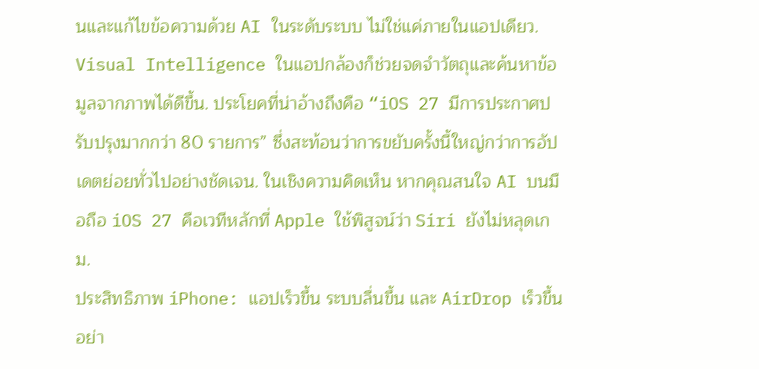นและแก้ไขข้อความด้วย AI ในระดับระบบ ไม่ใช่แค่ภายในแอปเดียว. Visual Intelligence ในแอปกล้องก็ช่วยจดจำวัตถุและค้นหาข้อมูลจากภาพได้ดีขึ้น. ประโยคที่น่าอ้างถึงคือ “iOS 27 มีการประกาศปรับปรุงมากกว่า 80 รายการ” ซึ่งสะท้อนว่าการขยับครั้งนี้ใหญ่กว่าการอัปเดตย่อยทั่วไปอย่างชัดเจน. ในเชิงความคิดเห็น หากคุณสนใจ AI บนมือถือ iOS 27 คือเวทีหลักที่ Apple ใช้พิสูจน์ว่า Siri ยังไม่หลุดเกม.
ประสิทธิภาพ iPhone: แอปเร็วขึ้น ระบบลื่นขึ้น และ AirDrop เร็วขึ้นอย่า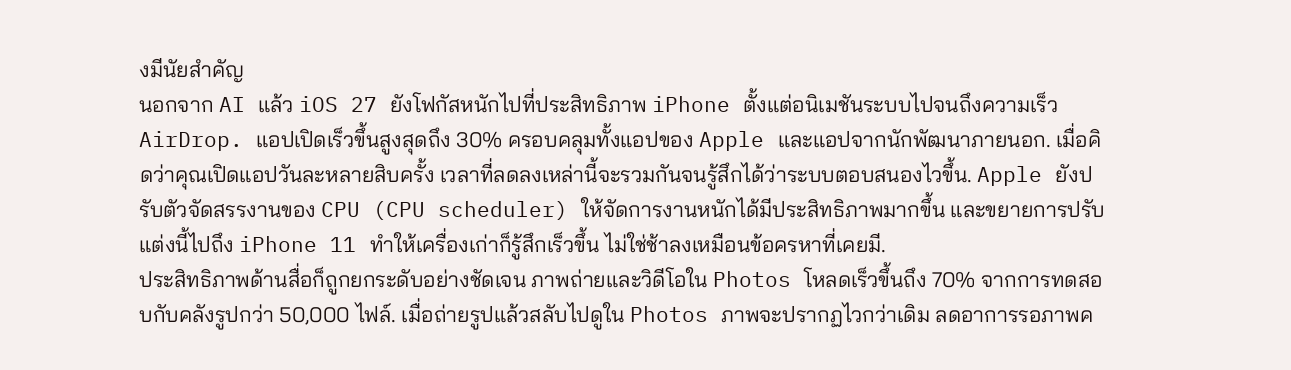งมีนัยสำคัญ
นอกจาก AI แล้ว iOS 27 ยังโฟกัสหนักไปที่ประสิทธิภาพ iPhone ตั้งแต่อนิเมชันระบบไปจนถึงความเร็ว AirDrop. แอปเปิดเร็วขึ้นสูงสุดถึง 30% ครอบคลุมทั้งแอปของ Apple และแอปจากนักพัฒนาภายนอก. เมื่อคิดว่าคุณเปิดแอปวันละหลายสิบครั้ง เวลาที่ลดลงเหล่านี้จะรวมกันจนรู้สึกได้ว่าระบบตอบสนองไวขึ้น. Apple ยังปรับตัวจัดสรรงานของ CPU (CPU scheduler) ให้จัดการงานหนักได้มีประสิทธิภาพมากขึ้น และขยายการปรับแต่งนี้ไปถึง iPhone 11 ทำให้เครื่องเก่าก็รู้สึกเร็วขึ้น ไม่ใช่ช้าลงเหมือนข้อครหาที่เคยมี.
ประสิทธิภาพด้านสื่อก็ถูกยกระดับอย่างชัดเจน ภาพถ่ายและวิดีโอใน Photos โหลดเร็วขึ้นถึง 70% จากการทดสอบกับคลังรูปกว่า 50,000 ไฟล์. เมื่อถ่ายรูปแล้วสลับไปดูใน Photos ภาพจะปรากฏไวกว่าเดิม ลดอาการรอภาพค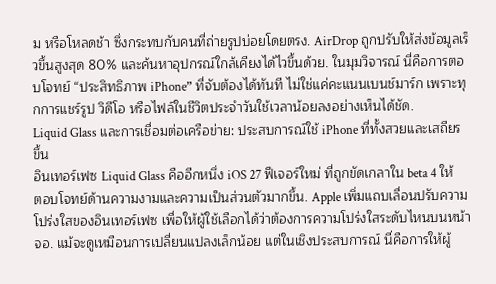ม หรือโหลดช้า ซึ่งกระทบกับคนที่ถ่ายรูปบ่อยโดยตรง. AirDrop ถูกปรับให้ส่งข้อมูลเร็วขึ้นสูงสุด 80% และค้นหาอุปกรณ์ใกล้เคียงได้ไวขึ้นด้วย. ในมุมวิจารณ์ นี่คือการตอบโจทย์ “ประสิทธิภาพ iPhone” ที่จับต้องได้ทันที ไม่ใช่แค่คะแนนเบนช์มาร์ก เพราะทุกการแชร์รูป วิดีโอ หรือไฟล์ในชีวิตประจำวันใช้เวลาน้อยลงอย่างเห็นได้ชัด.
Liquid Glass และการเชื่อมต่อเครือข่าย: ประสบการณ์ใช้ iPhone ที่ทั้งสวยและเสถียรขึ้น
อินเทอร์เฟซ Liquid Glass คืออีกหนึ่ง iOS 27 ฟีเจอร์ใหม่ ที่ถูกขัดเกลาใน beta 4 ให้ตอบโจทย์ด้านความงามและความเป็นส่วนตัวมากขึ้น. Apple เพิ่มแถบเลื่อนปรับความโปร่งใสของอินเทอร์เฟซ เพื่อให้ผู้ใช้เลือกได้ว่าต้องการความโปร่งใสระดับไหนบนหน้าจอ. แม้จะดูเหมือนการเปลี่ยนแปลงเล็กน้อย แต่ในเชิงประสบการณ์ นี่คือการให้ผู้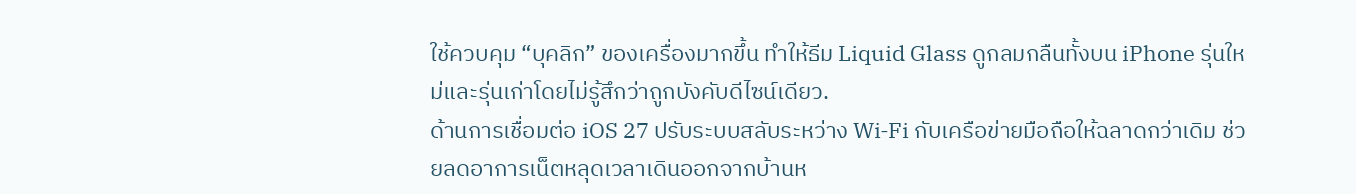ใช้ควบคุม “บุคลิก” ของเครื่องมากขึ้น ทำให้ธีม Liquid Glass ดูกลมกลืนทั้งบน iPhone รุ่นใหม่และรุ่นเก่าโดยไม่รู้สึกว่าถูกบังคับดีไซน์เดียว.
ด้านการเชื่อมต่อ iOS 27 ปรับระบบสลับระหว่าง Wi‑Fi กับเครือข่ายมือถือให้ฉลาดกว่าเดิม ช่วยลดอาการเน็ตหลุดเวลาเดินออกจากบ้านห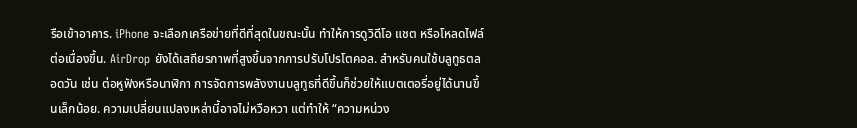รือเข้าอาคาร. iPhone จะเลือกเครือข่ายที่ดีที่สุดในขณะนั้น ทำให้การดูวิดีโอ แชต หรือโหลดไฟล์ต่อเนื่องขึ้น. AirDrop ยังได้เสถียรภาพที่สูงขึ้นจากการปรับโปรโตคอล. สำหรับคนใช้บลูทูธตลอดวัน เช่น ต่อหูฟังหรือนาฬิกา การจัดการพลังงานบลูทูธที่ดีขึ้นก็ช่วยให้แบตเตอรี่อยู่ได้นานขึ้นเล็กน้อย. ความเปลี่ยนแปลงเหล่านี้อาจไม่หวือหวา แต่ทำให้ “ความหน่วง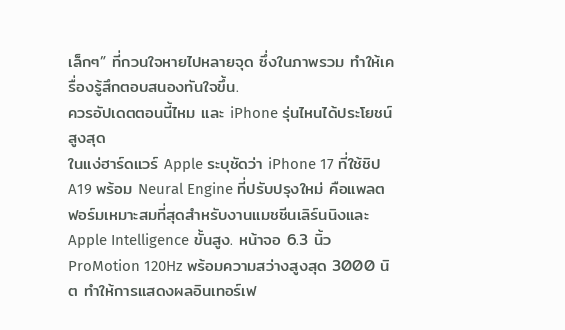เล็กๆ” ที่กวนใจหายไปหลายจุด ซึ่งในภาพรวม ทำให้เครื่องรู้สึกตอบสนองทันใจขึ้น.
ควรอัปเดตตอนนี้ไหม และ iPhone รุ่นไหนได้ประโยชน์สูงสุด
ในแง่ฮาร์ดแวร์ Apple ระบุชัดว่า iPhone 17 ที่ใช้ชิป A19 พร้อม Neural Engine ที่ปรับปรุงใหม่ คือแพลตฟอร์มเหมาะสมที่สุดสำหรับงานแมชชีนเลิร์นนิงและ Apple Intelligence ขั้นสูง. หน้าจอ 6.3 นิ้ว ProMotion 120Hz พร้อมความสว่างสูงสุด 3000 นิต ทำให้การแสดงผลอินเทอร์เฟ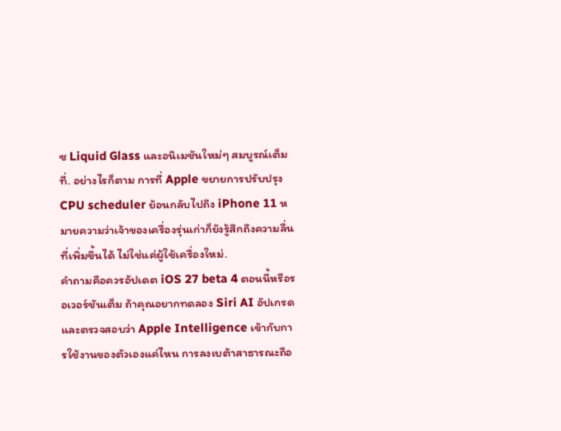ซ Liquid Glass และอนิเมชันใหม่ๆ สมบูรณ์เต็มที่. อย่างไรก็ตาม การที่ Apple ขยายการปรับปรุง CPU scheduler ย้อนกลับไปถึง iPhone 11 หมายความว่าเจ้าของเครื่องรุ่นเก่าก็ยังรู้สึกถึงความลื่นที่เพิ่มขึ้นได้ ไม่ใช่แค่ผู้ใช้เครื่องใหม่.
คำถามคือควรอัปเดต iOS 27 beta 4 ตอนนี้หรือรอเวอร์ชันเต็ม ถ้าคุณอยากทดลอง Siri AI อัปเกรด และตรวจสอบว่า Apple Intelligence เข้ากับการใช้งานของตัวเองแค่ไหน การลงเบต้าสาธารณะถือ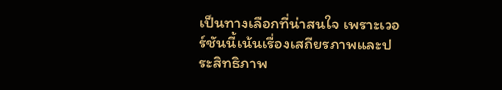เป็นทางเลือกที่น่าสนใจ เพราะเวอร์ชันนี้เน้นเรื่องเสถียรภาพและประสิทธิภาพ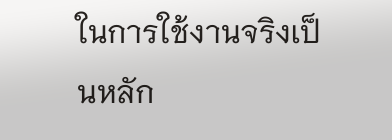ในการใช้งานจริงเป็นหลัก